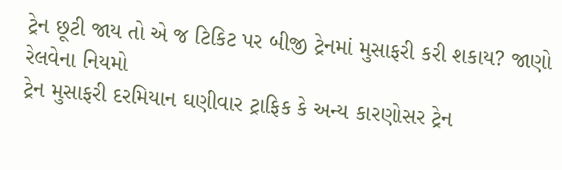ટ્રેન છૂટી જાય તો એ જ ટિકિટ પર બીજી ટ્રેનમાં મુસાફરી કરી શકાય? જાણો રેલવેના નિયમો
ટ્રેન મુસાફરી દરમિયાન ઘણીવાર ટ્રાફિક કે અન્ય કારણોસર ટ્રેન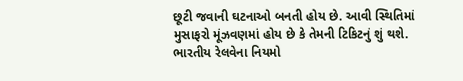છૂટી જવાની ઘટનાઓ બનતી હોય છે. આવી સ્થિતિમાં મુસાફરો મૂંઝવણમાં હોય છે કે તેમની ટિકિટનું શું થશે. ભારતીય રેલવેના નિયમો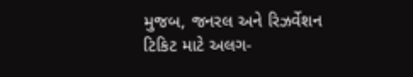મુજબ, જનરલ અને રિઝર્વેશન ટિકિટ માટે અલગ-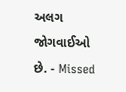અલગ જોગવાઈઓ છે. - Missed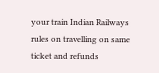your train Indian Railways rules on travelling on same ticket and refunds